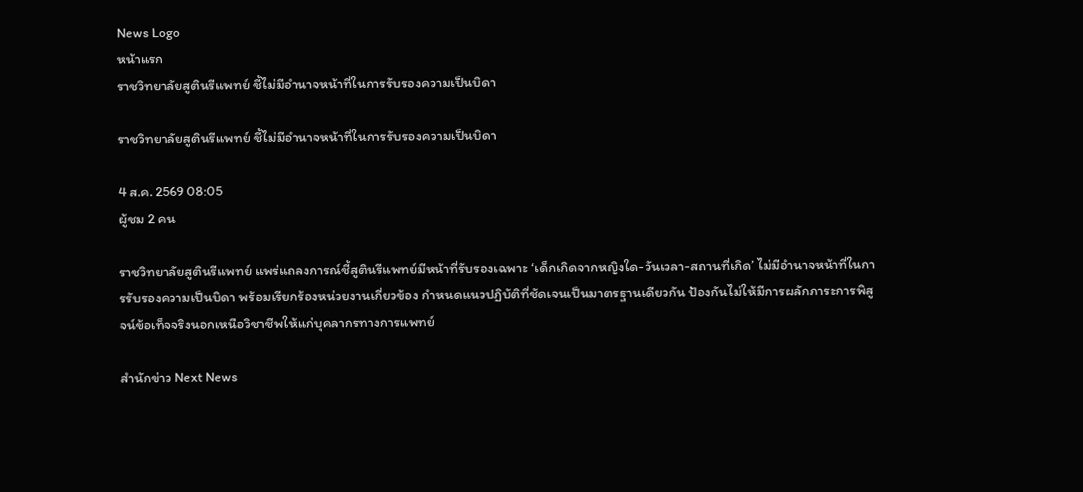News Logo
หน้าแรก
ราชวิทยาลัยสูตินรีแพทย์ ชี้ไม่มีอำนาจหน้าที่ในการรับรองความเป็นบิดา

ราชวิทยาลัยสูตินรีแพทย์ ชี้ไม่มีอำนาจหน้าที่ในการรับรองความเป็นบิดา

4 ส.ค. 2569 08:05
ผู้ชม 2 คน

ราชวิทยาลัยสูตินรีแพทย์ แพร่แถลงการณ์ชี้สูตินรีแพทย์มีหน้าที่รับรองเฉพาะ ‘เด็กเกิดจากหญิงใด-วันเวลา-สถานที่เกิด’ ไม่มีอำนาจหน้าที่ในการรับรองความเป็นบิดา พร้อมเรียกร้องหน่วยงานเกี่ยวข้อง กำหนดแนวปฏิบัติที่ชัดเจนเป็นมาตรฐานเดียวกัน ป้องกันไม่ให้มีการผลักภาระการพิสูจน์ข้อเท็จจริงนอกเหนือวิชาชีพให้แก่บุคลากรทางการแพทย์

สำนักข่าว Next News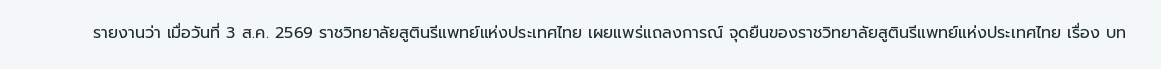รายงานว่า เมื่อวันที่ 3 ส.ค. 2569 ราชวิทยาลัยสูตินรีแพทย์แห่งประเทศไทย เผยแพร่แถลงการณ์ จุดยืนของราชวิทยาลัยสูตินรีแพทย์แห่งประเทศไทย เรื่อง บท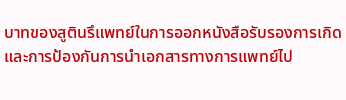บาทของสูตินรึแพทย์ในการออกหนังสือรับรองการเกิดและการป้องกันการนำเอกสารทางการแพทย์ไป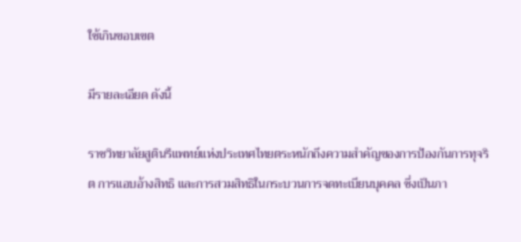ใช้เกินขอบเขต

มีรายละเอียด ดังนี้

ราชวิทยาลัยสูตินรีแพทย์แห่งประเทศไทยตระหนักถึงความสำคัญของการป้องกันการทุจริต การแอบอ้างสิทธิ และการสวมสิทธิในกระบวนการจดทะเบียนบุคคล ซึ่งเป็นภา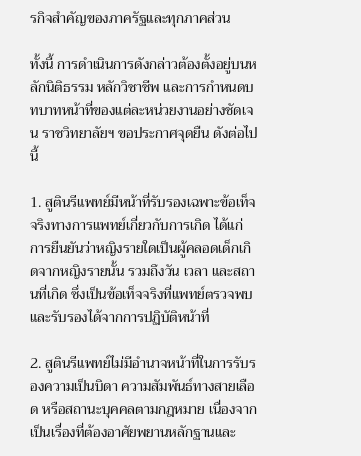รกิจสำคัญของภาครัฐและทุกภาคส่วน

ทั้งนี้ การดำเนินการดังกล่าวต้องตั้งอยู่บนหลักนิติธรรม หลักวิชาชีพ และการกำหนดบทบาทหน้าที่ของแต่ละหน่วยงานอย่างชัดเจน ราชวิทยาลัยฯ ขอประกาศจุดยืน ดังต่อไปนี้

1. สูตินรีแพทย์มีหน้าที่รับรองเฉพาะข้อเท็จจริงทางการแพทย์เกี่ยวกับการเกิด ได้แก่ การยืนยันว่าหญิงรายใดเป็นผู้คลอดเด็กเกิดจากหญิงรายนั้น รวมถึงวัน เวลา และสถานที่เกิด ซึ่งเป็นข้อเท็จจริงที่แพทย์ตรวจพบและรับรองได้จากการปฏิบัติหน้าที่

2. สูตินรีแพทย์ไม่มีอำนาจหน้าที่ในการรับรองความเป็นบิดา ความสัมพันธ์ทางสายเลือด หรือสถานะบุคคลตามกฎหมาย เนื่องจากเป็นเรื่องที่ต้องอาศัยพยานหลักฐานและ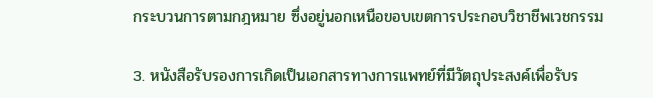กระบวนการตามกฎหมาย ซึ่งอยู่นอกเหนือขอบเขตการประกอบวิชาชีพเวชกรรม

3. หนังสือรับรองการเกิดเป็นเอกสารทางการแพทย์ที่มีวัตถุประสงค์เพื่อรับร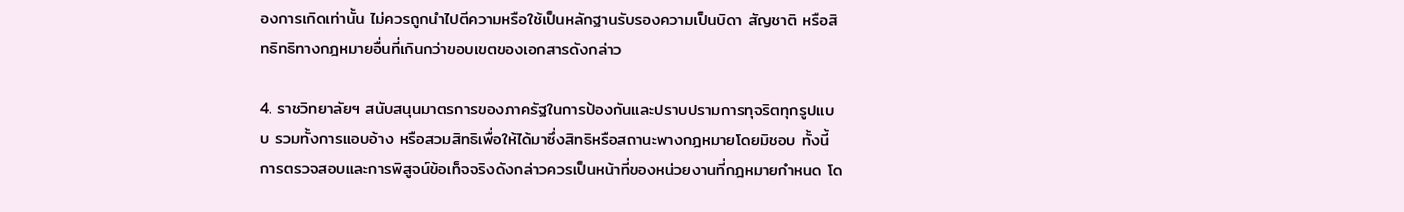องการเกิดเท่านั้น ไม่ควรถูกนำไปตีความหรือใช้เป็นหลักฐานรับรองความเป็นบิดา สัญชาติ หรือสิทธิทธิทางกฎหมายอื่นที่เกินกว่าขอบเขตของเอกสารดังกล่าว

4. ราชวิทยาลัยฯ สนับสนุนมาตรการของภาครัฐในการป้องกันและปราบปรามการทุจริตทุกรูปแบบ รวมทั้งการแอบอ้าง หรือสวมสิทธิเพื่อให้ได้มาซึ่งสิทธิหรือสถานะพางกฎหมายโดยมิชอบ ทั้งนี้ การตรวจสอบและการพิสูจน์ข้อเท็จจริงดังกล่าวควรเป็นหน้าที่ของหน่วยงานที่กฎหมายกำหนด โด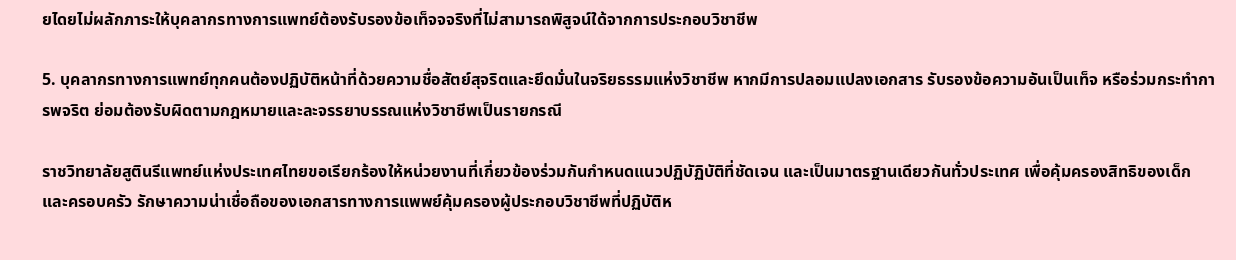ยไดยไม่ผลักภาระให้บุคลากรทางการแพทย์ต้องรับรองข้อเท็จจจริงที่ไม่สามารถพิสูจน์ใด้จากการประกอบวิชาชีพ

5. บุคลากรทางการแพทย์ทุกคนต้องปฏิบัติหน้าที่ด้วยความชื่อสัตย์สุจริตและยึดมั่นในจริยธรรมแห่งวิชาชีพ หากมีการปลอมแปลงเอกสาร รับรองข้อความอันเป็นเท็จ หรือร่วมกระทำการพจริต ย่อมต้องรับผิดตามกฎหมายและละจรรยาบรรณแห่งวิชาชีพเป็นรายกรณี

ราชวิทยาลัยสูตินรีแพทย์แห่งประเทศไทยขอเรียกร้องให้หน่วยงานที่เกี่ยวข้องร่วมกันกำหนดแนวปฏิบัฏิบัติที่ชัดเจน และเป็นมาตรฐานเดียวกันทั่วประเทศ เพื่อคุ้มครองสิทธิของเด็กและครอบครัว รักษาความน่าเชื่อถือของเอกสารทางการแพพย์คุ้มครองผู้ประกอบวิชาชีพที่ปฏิบัติห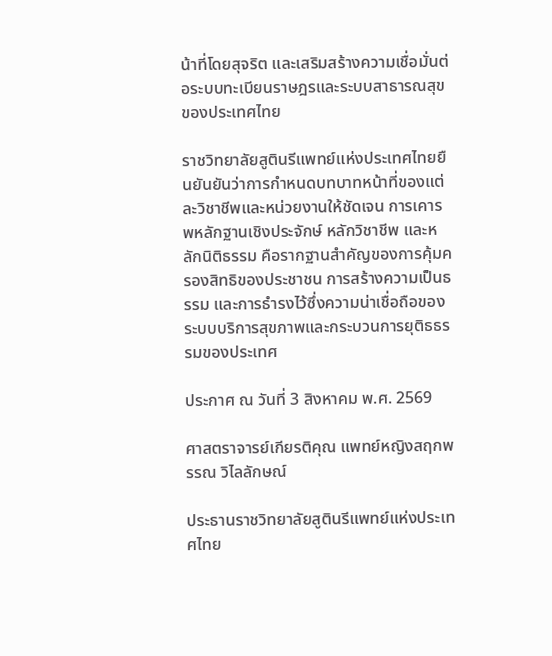น้าที่โดยสุจริต และเสริมสร้างความเชื่อมั่นต่อระบบทะเบียนราษฎรและระบบสาธารณสุขของประเทศไทย

ราชวิทยาลัยสูตินรีแพทย์แห่งประเทศไทยยืนยันยันว่าการกำหนดบทบาทหน้าที่ของแต่ละวิชาชีพและหน่วยงานให้ชัดเจน การเคารพหลักฐานเชิงประจักษ์ หลักวิชาชีพ และหลักนิติธรรม คือรากฐานสำคัญของการคุ้มครองสิทธิของประชาชน การสร้างความเป็นธรรม และการธำรงไว้ซึ่งความน่าเชื่อถือของระบบบริการสุขภาพและกระบวนการยุติธธรรมของประเทศ

ประกาศ ณ วันที่ 3 สิงหาคม พ.ศ. 2569

ศาสตราจารย์เกียรติคุณ แพทย์หญิงสฤกพรรณ วิไลลักษณ์

ประธานราชวิทยาลัยสูตินรีแพทย์แห่งประเทศไทย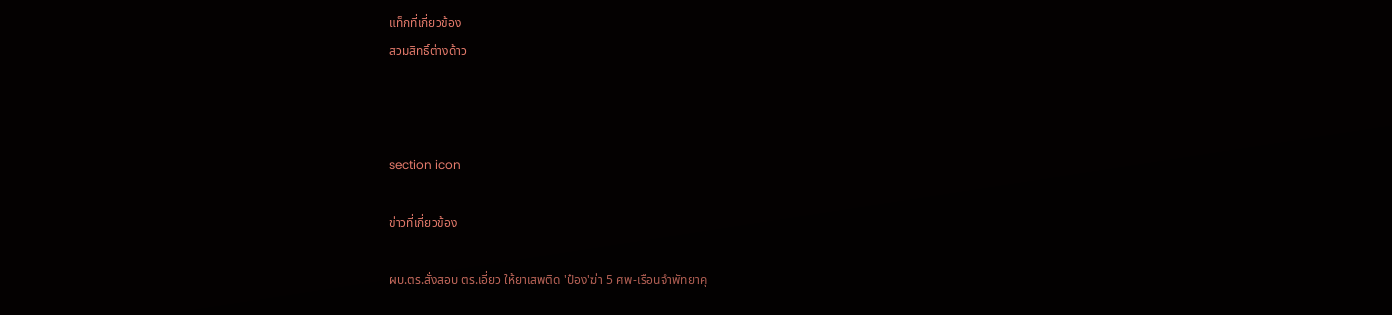แท็กที่เกี่ยวข้อง
สวมสิทธิ์ต่างด้าว



section icon

ข่าวที่เกี่ยวข้อง

ผบ.ตร.สั่งสอบ ตร.เอี่ยว ให้ยาเสพติด 'ป๋อง'ฆ่า 5 ศพ-เรือนจำพัทยาคุ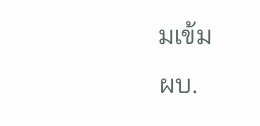มเข้ม
ผบ.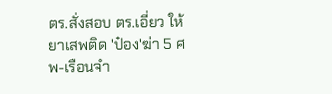ตร.สั่งสอบ ตร.เอี่ยว ให้ยาเสพติด 'ป๋อง'ฆ่า 5 ศพ-เรือนจำ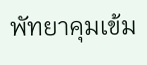พัทยาคุมเข้ม